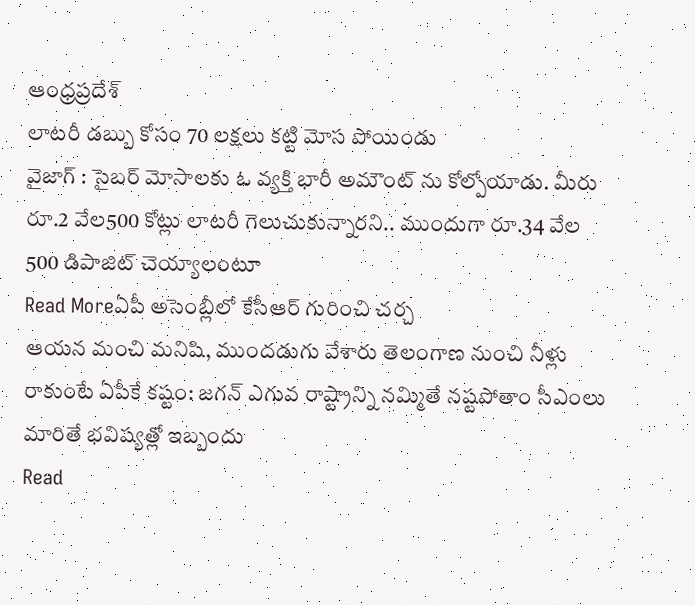ఆంధ్రప్రదేశ్
లాటరీ డబ్బు కోసం 70 లక్షలు కట్టి మోస పోయిండు
వైజాగ్ : సైబర్ మోసాలకు ఓ వ్యక్తి భారీ అమౌంట్ ను కోల్పోయాడు. మీరు రూ.2 వేల500 కోట్లు లాటరీ గెలుచుకున్నారని.. ముందుగా రూ.34 వేల 500 డిపాజిట్ చెయ్యాలంటూ
Read Moreఏపీ అసెంబ్లీలో కేసీఆర్ గురించి చర్చ
ఆయన మంచి మనిషి, ముందడుగు వేశారు తెలంగాణ నుంచి నీళ్లు రాకుంటే ఏపీకే కష్టం: జగన్ ఎగువ రాష్ట్రాన్ని నమ్మితే నష్టపోతాం సీఎంలు మారితే భవిష్యత్లో ఇబ్బందు
Read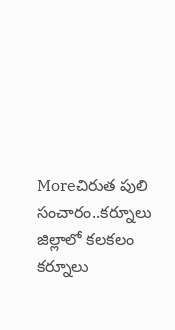Moreచిరుత పులి సంచారం..కర్నూలు జిల్లాలో కలకలం
కర్నూలు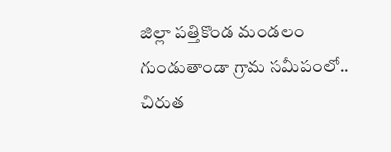జిల్లా పత్తికొండ మండలం గుండుతాండా గ్రామ సమీపంలో.. చిరుత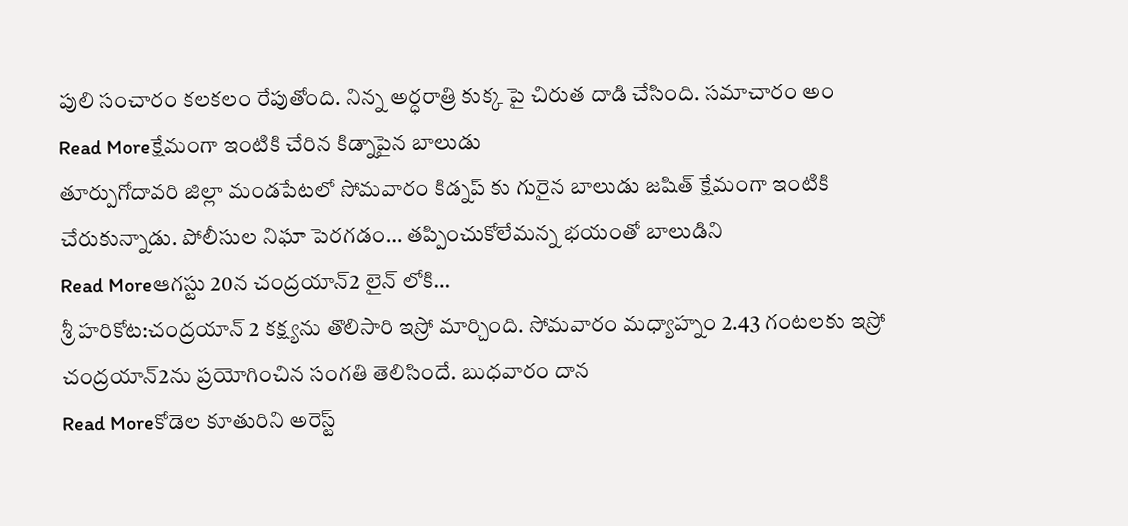పులి సంచారం కలకలం రేపుతోంది. నిన్న అర్ధరాత్రి కుక్క పై చిరుత దాడి చేసింది. సమాచారం అం
Read Moreక్షేమంగా ఇంటికి చేరిన కిడ్నాపైన బాలుడు
తూర్పుగోదావరి జిల్లా మండపేటలో సోమవారం కిడ్నప్ కు గురైన బాలుడు జషిత్ క్షేమంగా ఇంటికి చేరుకున్నాడు. పోలీసుల నిఘా పెరగడం… తప్పించుకోలేమన్న భయంతో బాలుడిని
Read Moreఆగస్టు 20న చంద్రయాన్2 లైన్ లోకి…
శ్రీ హరికోట:చంద్రయాన్ 2 కక్ష్యను తొలిసారి ఇస్రో మార్చింది. సోమవారం మధ్యాహ్నం 2.43 గంటలకు ఇస్రో చంద్రయాన్2ను ప్రయోగించిన సంగతి తెలిసిందే. బుధవారం దాన
Read Moreకోడెల కూతురిని అరెస్ట్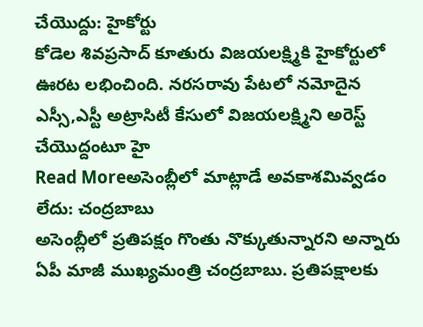చేయొద్దు: హైకోర్టు
కోడెల శివప్రసాద్ కూతురు విజయలక్ష్మికి హైకోర్టులో ఊరట లభించింది. నరసరావు పేటలో నమోదైన ఎస్సీ,ఎస్టీ అట్రాసిటీ కేసులో విజయలక్ష్మిని అరెస్ట్ చేయొద్దంటూ హై
Read Moreఅసెంబ్లీలో మాట్లాడే అవకాశమివ్వడం లేదు: చంద్రబాబు
అసెంబ్లీలో ప్రతిపక్షం గొంతు నొక్కుతున్నారని అన్నారు ఏపీ మాజీ ముఖ్యమంత్రి చంద్రబాబు. ప్రతిపక్షాలకు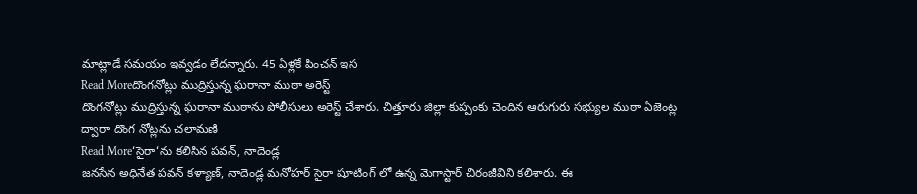మాట్లాడే సమయం ఇవ్వడం లేదన్నారు. 45 ఏళ్లకే పించన్ ఇస
Read Moreదొంగనోట్లు ముద్రిస్తున్న ఘరానా ముఠా అరెస్ట్
దొంగనోట్లు ముద్రిస్తున్న ఘరానా ముఠాను పోలీసులు అరెస్ట్ చేశారు. చిత్తూరు జిల్లా కుప్పంకు చెందిన ఆరుగురు సభ్యుల ముఠా ఏజెంట్ల ద్వారా దొంగ నోట్లను చలామణి
Read More‘సైరా‘ను కలిసిన పవన్, నాదెండ్ల
జనసేన అధినేత పవన్ కళ్యాణ్, నాదెండ్ల మనోహర్ సైరా షూటింగ్ లో ఉన్న మెగాస్టార్ చిరంజీవిని కలిశారు. ఈ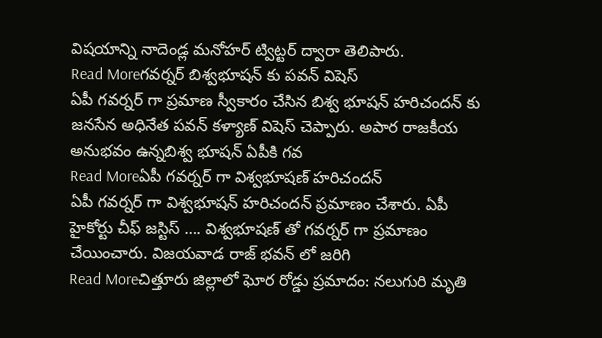విషయాన్ని నాదెండ్ల మనోహర్ ట్విట్టర్ ద్వారా తెలిపారు.
Read Moreగవర్నర్ బిశ్వభూషన్ కు పవన్ విషెస్
ఏపీ గవర్నర్ గా ప్రమాణ స్వీకారం చేసిన బిశ్వ భూషన్ హరిచందన్ కు జనసేన అధినేత పవన్ కళ్యాణ్ విషెస్ చెప్పారు. అపార రాజకీయ అనుభవం ఉన్నబిశ్వ భూషన్ ఏపీకి గవ
Read Moreఏపీ గవర్నర్ గా విశ్వభూషణ్ హరిచందన్
ఏపీ గవర్నర్ గా విశ్వభూషన్ హరిచందన్ ప్రమాణం చేశారు. ఏపీ హైకోర్టు చీఫ్ జస్టిస్ …. విశ్వభూషణ్ తో గవర్నర్ గా ప్రమాణం చేయించారు. విజయవాడ రాజ్ భవన్ లో జరిగి
Read Moreచిత్తూరు జిల్లాలో ఘోర రోడ్డు ప్రమాదం: నలుగురి మృతి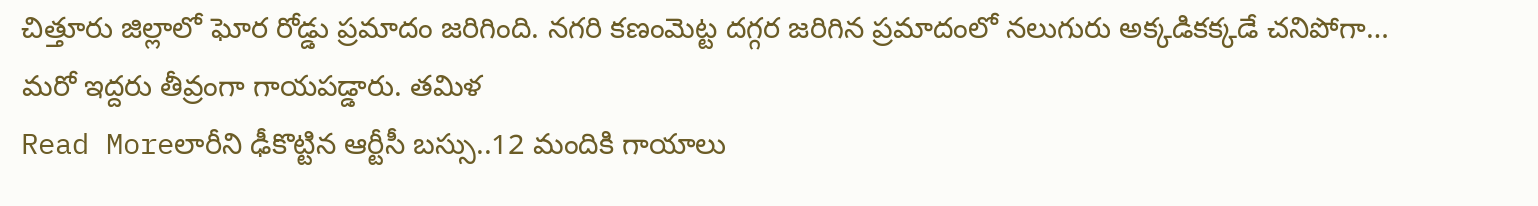చిత్తూరు జిల్లాలో ఘోర రోడ్డు ప్రమాదం జరిగింది. నగరి కణంమెట్ట దగ్గర జరిగిన ప్రమాదంలో నలుగురు అక్కడికక్కడే చనిపోగా… మరో ఇద్దరు తీవ్రంగా గాయపడ్డారు. తమిళ
Read Moreలారీని ఢీకొట్టిన ఆర్టీసీ బస్సు..12 మందికి గాయాలు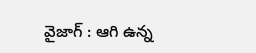వైజాగ్ : ఆగి ఉన్న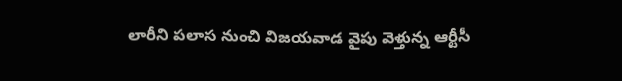లారీని పలాస నుంచి విజయవాడ వైపు వెళ్తున్న ఆర్టీసీ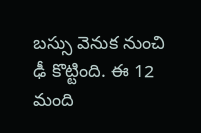బస్సు వెనుక నుంచి ఢీ కొట్టింది. ఈ 12 మంది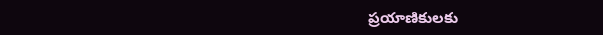ప్రయాణికులకు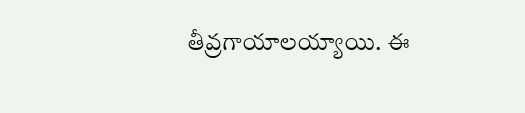తీవ్రగాయాలయ్యాయి. ఈ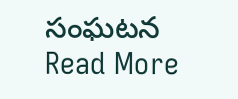సంఘటన
Read More